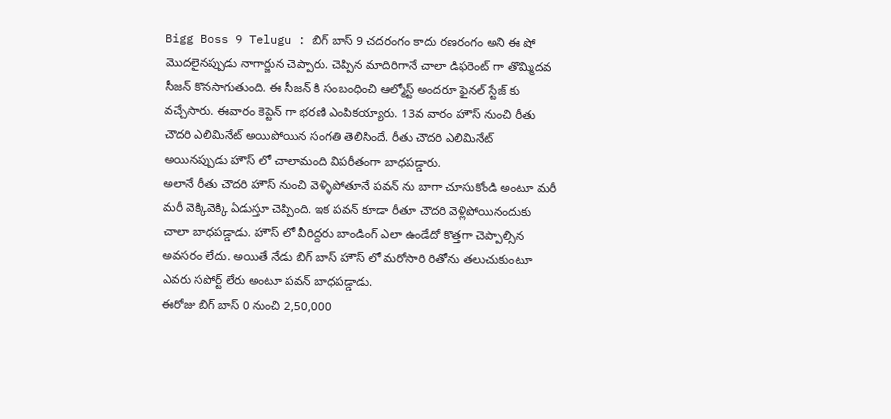Bigg Boss 9 Telugu : బిగ్ బాస్ 9 చదరంగం కాదు రణరంగం అని ఈ షో మొదలైనప్పుడు నాగార్జున చెప్పారు. చెప్పిన మాదిరిగానే చాలా డిఫరెంట్ గా తొమ్మిదవ సీజన్ కొనసాగుతుంది. ఈ సీజన్ కి సంబంధించి ఆల్మోస్ట్ అందరూ ఫైనల్ స్టేజ్ కు వచ్చేసారు. ఈవారం కెప్టెన్ గా భరణి ఎంపికయ్యారు. 13వ వారం హౌస్ నుంచి రీతు చౌదరి ఎలిమినేట్ అయిపోయిన సంగతి తెలిసిందే. రీతు చౌదరి ఎలిమినేట్ అయినప్పుడు హౌస్ లో చాలామంది విపరీతంగా బాధపడ్డారు.
అలానే రీతు చౌదరి హౌస్ నుంచి వెళ్ళిపోతూనే పవన్ ను బాగా చూసుకోండి అంటూ మరీ మరీ వెక్కివెక్కి ఏడుస్తూ చెప్పింది. ఇక పవన్ కూడా రీతూ చౌదరి వెళ్లిపోయినందుకు చాలా బాధపడ్డాడు. హౌస్ లో వీరిద్దరు బాండింగ్ ఎలా ఉండేదో కొత్తగా చెప్పాల్సిన అవసరం లేదు. అయితే నేడు బిగ్ బాస్ హౌస్ లో మరోసారి రితోను తలుచుకుంటూ ఎవరు సపోర్ట్ లేరు అంటూ పవన్ బాధపడ్డాడు.
ఈరోజు బిగ్ బాస్ 0 నుంచి 2,50,000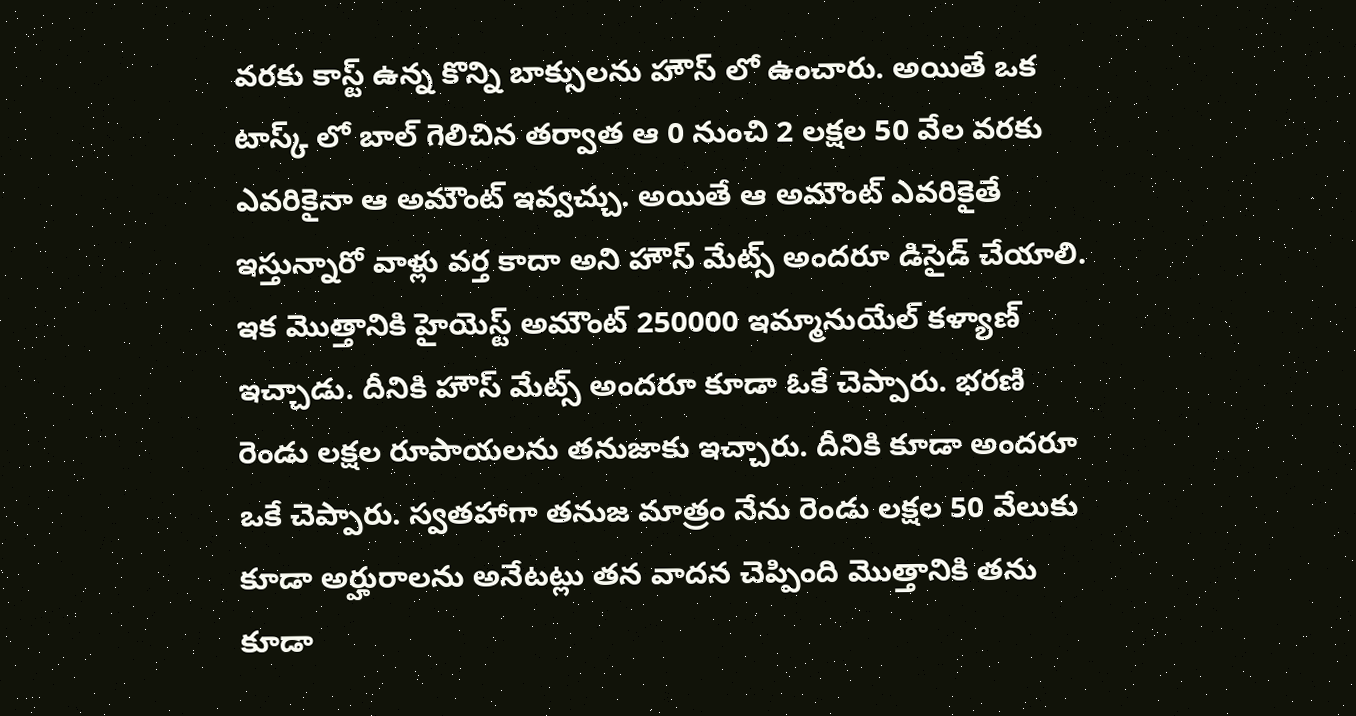వరకు కాస్ట్ ఉన్న కొన్ని బాక్సులను హౌస్ లో ఉంచారు. అయితే ఒక టాస్క్ లో బాల్ గెలిచిన తర్వాత ఆ 0 నుంచి 2 లక్షల 50 వేల వరకు ఎవరికైనా ఆ అమౌంట్ ఇవ్వచ్చు. అయితే ఆ అమౌంట్ ఎవరికైతే ఇస్తున్నారో వాళ్లు వర్త కాదా అని హౌస్ మేట్స్ అందరూ డిసైడ్ చేయాలి.
ఇక మొత్తానికి హైయెస్ట్ అమౌంట్ 250000 ఇమ్మానుయేల్ కళ్యాణ్ ఇచ్చాడు. దీనికి హౌస్ మేట్స్ అందరూ కూడా ఓకే చెప్పారు. భరణి రెండు లక్షల రూపాయలను తనుజాకు ఇచ్చారు. దీనికి కూడా అందరూ ఒకే చెప్పారు. స్వతహాగా తనుజ మాత్రం నేను రెండు లక్షల 50 వేలుకు కూడా అర్హురాలను అనేటట్లు తన వాదన చెప్పింది మొత్తానికి తను కూడా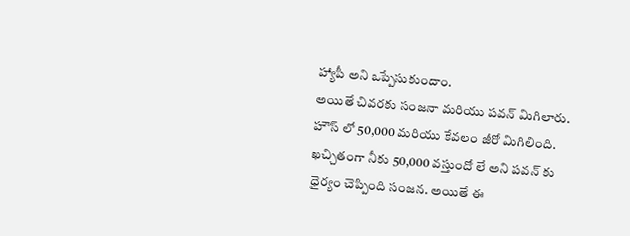హ్యాపీ అని ఒప్పేసుకుందాం.
అయితే చివరకు సంజనా మరియు పవన్ మిగిలారు. హౌస్ లో 50,000 మరియు కేవలం జీరో మిగిలింది. ఖచ్చితంగా నీకు 50,000 వస్తుందో లే అని పవన్ కు ధైర్యం చెప్పింది సంజన. అయితే ఈ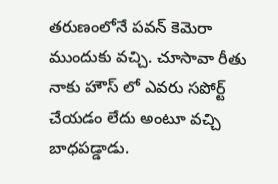తరుణంలోనే పవన్ కెమెరా ముందుకు వచ్చి. చూసావా రీతు నాకు హౌస్ లో ఎవరు సపోర్ట్ చేయడం లేదు అంటూ వచ్చి బాధపడ్డాడు.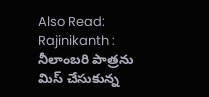Also Read: Rajinikanth : నీలాంబరి పాత్రను మిస్ చేసుకున్న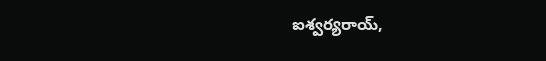ఐశ్వర్యరాయ్,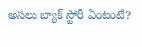అసలు బ్యాక్ స్టోరీ ఏంటంటే?